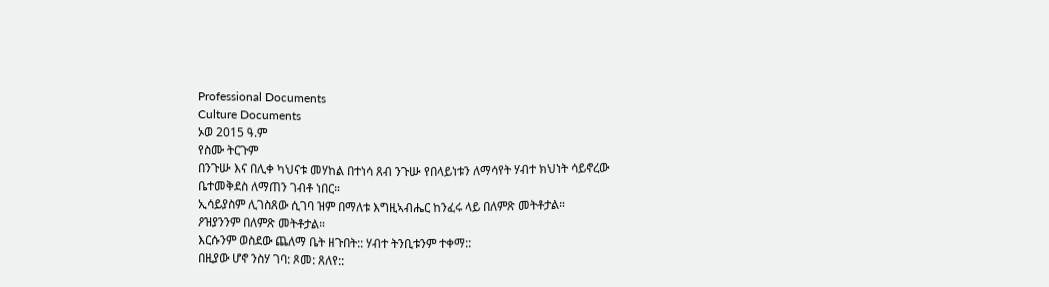Professional Documents
Culture Documents
ኦወ 2015 ዓ.ም
የስሙ ትርጉም
በንጉሡ እና በሊቀ ካህናቱ መሃከል በተነሳ ጸብ ንጉሡ የበላይነቱን ለማሳየት ሃብተ ክህነት ሳይኖረው
ቤተመቅደስ ለማጠን ገብቶ ነበር።
ኢሳይያስም ሊገስጸው ሲገባ ዝም በማለቱ እግዚኣብሔር ከንፈሩ ላይ በለምጽ መትቶታል።
ዖዝያንንም በለምጽ መትቶታል።
እርሱንም ወስደው ጨለማ ቤት ዘጉበት:: ሃብተ ትንቢቱንም ተቀማ::
በዚያው ሆኖ ንስሃ ገባ: ጾመ: ጸለየ::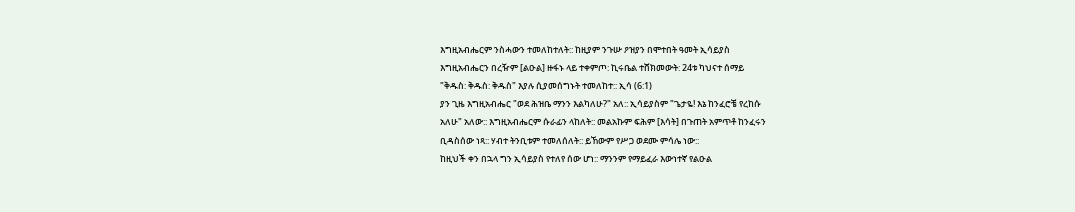እግዚአብሔርም ንስሓውን ተመለከተለት:: ከዚያም ንጉሡ ዖዝያን በሞተበት ዓመት ኢሳይያስ
እግዚአብሔርን በረዥም [ልዑል] ዙፋኑ ላይ ተቀምጦ: ኪሩቤል ተሸክመውት: 24ቱ ካህናተ ሰማይ
"ቅዱስ: ቅዱስ: ቅዱስ" እያሉ ሲያመሰግኑት ተመለከተ:: ኢሳ (6:1)
ያን ጊዜ እግዚአብሔር "ወደ ሕዝቤ ማንን እልካለሁ?" አለ:: ኢሳይያስም "ጌታዬ! እኔ ከንፈሮቼ የረከሱ
አለሁ" አለው:: እግዚአብሔርም ሱራፊን ላከለት:: መልአኩም ፍሕም [እሳት] በጉጠት አምጥቶ ከንፈሩን
ቢዳስሰው ነጻ:: ሃብተ ትንቢቱም ተመለሰለት:: ይኸውም የሥጋ ወደሙ ምሳሌ ነው::
ከዚህች ቀን በኋላ ግን ኢሳይያስ የተለየ ሰው ሆነ:: ማንንም የማይፈራ እውነተኛ የልዑል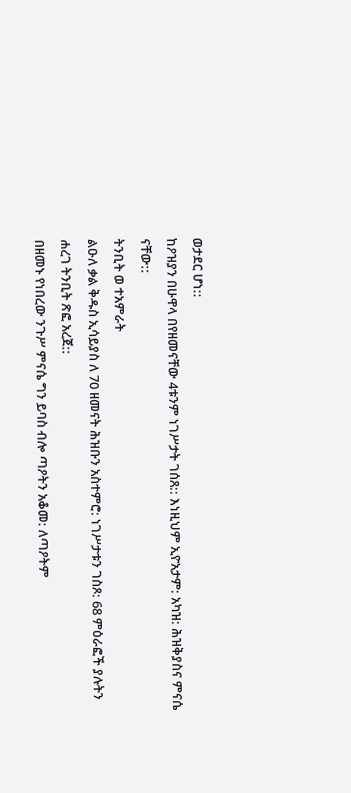ወታደር ሆነ::
ከዖዝያን በሁዋላ በየዘመናቸው 4ቱንም ነገሥታት ገሰጸ:: እነዚህም ኢዮአታም: አካዝ: ሕዝቅያስና ምናሴ
ናቸው::
ትንቢት ወ ተአምራት
ልዑለ ቃል ቅዱስ ኢሳይያስ ለ 70 ዘመናት ሕዝቡን አስተምሮ: ነገሥታቱን ገስጾ: 68 ምዕራፎች ያሉትን
ሐረገ ትንቢት ጽፎ አረጀ::
በዘመኑ የነበረው ንጉሥ ምናሴ ግን ይባስ ብሎ ጣዖትን አቆመ: ለጣዖትም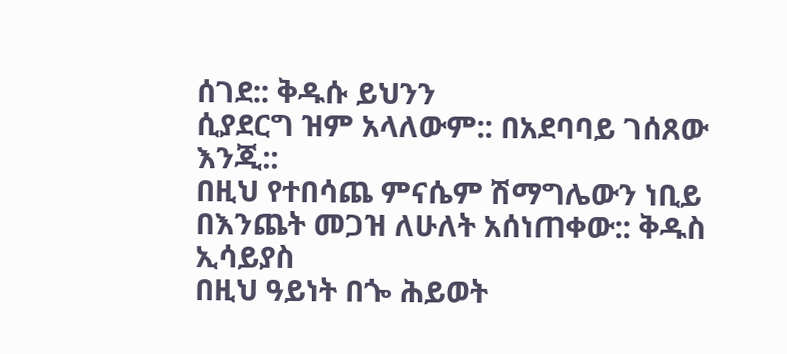ሰገደ:: ቅዱሱ ይህንን
ሲያደርግ ዝም አላለውም:: በአደባባይ ገሰጸው እንጂ::
በዚህ የተበሳጨ ምናሴም ሽማግሌውን ነቢይ በእንጨት መጋዝ ለሁለት አሰነጠቀው:: ቅዱስ ኢሳይያስ
በዚህ ዓይነት በጐ ሕይወት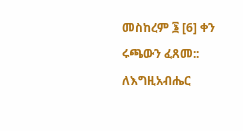መስከረም ፮ [6] ቀን ሩጫውን ፈጸመ::
ለእግዚአብሔር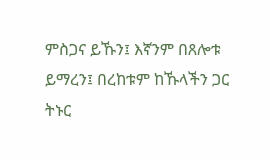ምስጋና ይኹን፤ እኛንም በጸሎቱ ይማረን፤ በረከቱም ከኹላችን ጋር ትኑር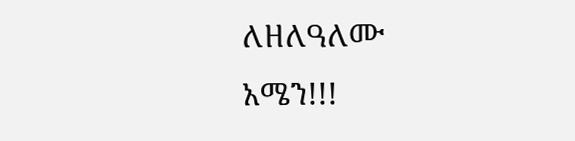ለዘለዓለሙ
አሜን!!!